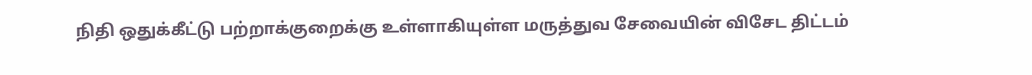நிதி ஒதுக்கீட்டு பற்றாக்குறைக்கு உள்ளாகியுள்ள மருத்துவ சேவையின் விசேட திட்டம்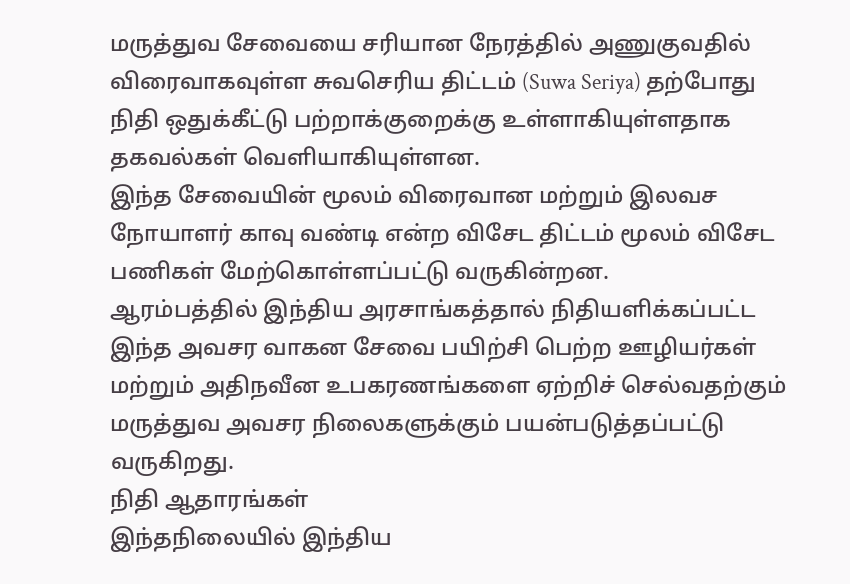மருத்துவ சேவையை சரியான நேரத்தில் அணுகுவதில் விரைவாகவுள்ள சுவசெரிய திட்டம் (Suwa Seriya) தற்போது நிதி ஒதுக்கீட்டு பற்றாக்குறைக்கு உள்ளாகியுள்ளதாக தகவல்கள் வெளியாகியுள்ளன.
இந்த சேவையின் மூலம் விரைவான மற்றும் இலவச நோயாளர் காவு வண்டி என்ற விசேட திட்டம் மூலம் விசேட பணிகள் மேற்கொள்ளப்பட்டு வருகின்றன.
ஆரம்பத்தில் இந்திய அரசாங்கத்தால் நிதியளிக்கப்பட்ட இந்த அவசர வாகன சேவை பயிற்சி பெற்ற ஊழியர்கள் மற்றும் அதிநவீன உபகரணங்களை ஏற்றிச் செல்வதற்கும் மருத்துவ அவசர நிலைகளுக்கும் பயன்படுத்தப்பட்டு வருகிறது.
நிதி ஆதாரங்கள்
இந்தநிலையில் இந்திய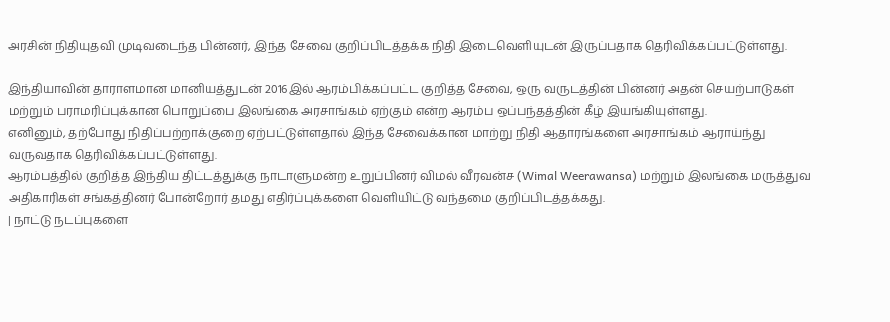அரசின் நிதியுதவி முடிவடைந்த பின்னர், இந்த சேவை குறிப்பிடத்தக்க நிதி இடைவெளியுடன் இருப்பதாக தெரிவிக்கப்பட்டுள்ளது.

இந்தியாவின் தாராளமான மானியத்துடன் 2016இல் ஆரம்பிக்கப்பட்ட குறித்த சேவை, ஒரு வருடத்தின் பின்னர் அதன் செயற்பாடுகள் மற்றும் பராமரிப்புக்கான பொறுப்பை இலங்கை அரசாங்கம் ஏற்கும் என்ற ஆரம்ப ஒப்பந்தத்தின் கீழ் இயங்கியுள்ளது.
எனினும், தற்போது நிதிப்பற்றாக்குறை ஏற்பட்டுள்ளதால் இந்த சேவைக்கான மாற்று நிதி ஆதாரங்களை அரசாங்கம் ஆராய்ந்து வருவதாக தெரிவிக்கப்பட்டுள்ளது.
ஆரம்பத்தில் குறித்த இந்திய திட்டத்துக்கு நாடாளுமன்ற உறுப்பினர் விமல் வீரவன்ச (Wimal Weerawansa) மற்றும் இலங்கை மருத்துவ அதிகாரிகள் சங்கத்தினர் போன்றோர் தமது எதிர்ப்புக்களை வெளியிட்டு வந்தமை குறிப்பிடத்தக்கது.
| நாட்டு நடப்புகளை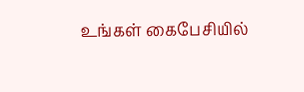உங்கள் கைபேசியில்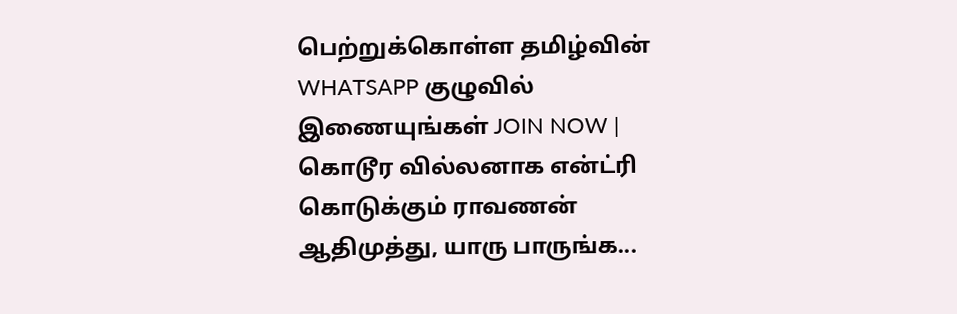பெற்றுக்கொள்ள தமிழ்வின் WHATSAPP குழுவில் இணையுங்கள் JOIN NOW |
கொடூர வில்லனாக என்ட்ரி கொடுக்கும் ராவணன் ஆதிமுத்து, யாரு பாருங்க...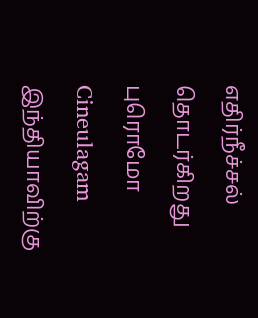எதிர்நீச்சல் தொடர்கிறது புரொமோ Cineulagam
இந்தியாவிற்கு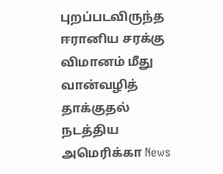புறப்படவிருந்த ஈரானிய சரக்கு விமானம் மீது வான்வழித் தாக்குதல் நடத்திய அமெரிக்கா News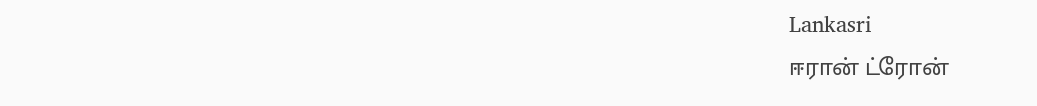Lankasri
ஈரான் ட்ரோன்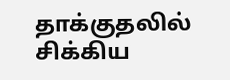தாக்குதலில் சிக்கிய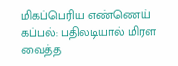மிகப்பெரிய எண்ணெய் கப்பல்: பதிலடியால் மிரள வைத்த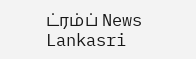ட்ரம்ப் News Lankasri